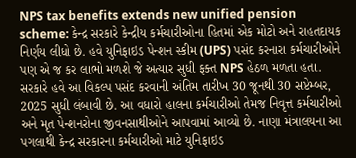NPS tax benefits extends new unified pension scheme: કેન્દ્ર સરકારે કેન્દ્રીય કર્મચારીઓના હિતમાં એક મોટો અને રાહતદાયક નિર્ણય લીધો છે. હવે યુનિફાઇડ પેન્શન સ્કીમ (UPS) પસંદ કરનારા કર્મચારીઓને પણ એ જ કર લાભો મળશે જે અત્યાર સુધી ફક્ત NPS હેઠળ મળતા હતા. સરકારે હવે આ વિકલ્પ પસંદ કરવાની અંતિમ તારીખ 30 જૂનથી 30 સપ્ટેમ્બર, 2025 સુધી લંબાવી છે. આ વધારો હાલના કર્મચારીઓ તેમજ નિવૃત્ત કર્મચારીઓ અને મૃત પેન્શનરોના જીવનસાથીઓને આપવામાં આવ્યો છે. નાણા મંત્રાલયના આ પગલાથી કેન્દ્ર સરકારના કર્મચારીઓ માટે યુનિફાઇડ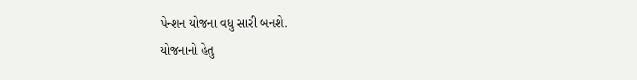પેન્શન યોજના વધુ સારી બનશે.
યોજનાનો હેતુ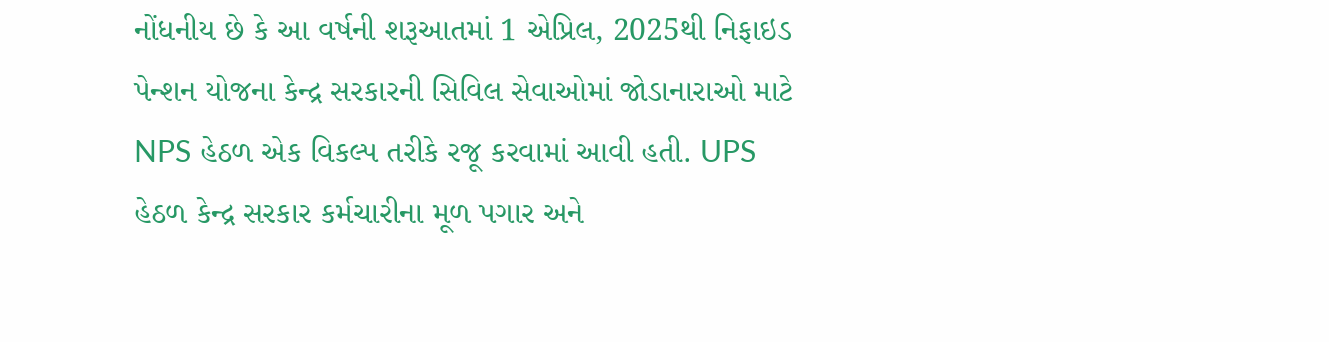નોંધનીય છે કે આ વર્ષની શરૂઆતમાં 1 એપ્રિલ, 2025થી નિફાઇડ પેન્શન યોજના કેન્દ્ર સરકારની સિવિલ સેવાઓમાં જોડાનારાઓ માટે NPS હેઠળ એક વિકલ્પ તરીકે રજૂ કરવામાં આવી હતી. UPS હેઠળ કેન્દ્ર સરકાર કર્મચારીના મૂળ પગાર અને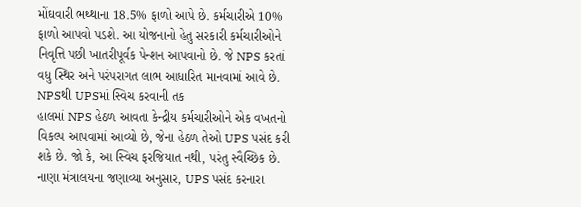મોંઘવારી ભથ્થાના 18.5% ફાળો આપે છે. કર્મચારીએ 10% ફાળો આપવો પડશે. આ યોજનાનો હેતુ સરકારી કર્મચારીઓને નિવૃત્તિ પછી ખાતરીપૂર્વક પેન્શન આપવાનો છે. જે NPS કરતાં વધુ સ્થિર અને પરંપરાગત લાભ આધારિત માનવામાં આવે છે.
NPSથી UPSમાં સ્વિચ કરવાની તક
હાલમાં NPS હેઠળ આવતા કેન્દ્રીય કર્મચારીઓને એક વખતનો વિકલ્પ આપવામાં આવ્યો છે, જેના હેઠળ તેઓ UPS પસંદ કરી શકે છે. જો કે, આ સ્વિચ ફરજિયાત નથી, પરંતુ સ્વૈચ્છિક છે. નાણા મંત્રાલયના જણાવ્યા અનુસાર, UPS પસંદ કરનારા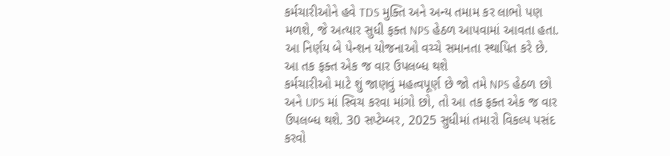કર્મચારીઓને હવે TDS મુક્તિ અને અન્ય તમામ કર લાભો પણ મળશે, જે અત્યાર સુધી ફક્ત NPS હેઠળ આપવામાં આવતા હતા. આ નિર્ણય બે પેન્શન યોજનાઓ વચ્ચે સમાનતા સ્થાપિત કરે છે.
આ તક ફક્ત એક જ વાર ઉપલબ્ધ થશે
કર્મચારીઓ માટે શું જાણવું મહત્વપૂર્ણ છે જો તમે NPS હેઠળ છો અને UPS માં સ્વિચ કરવા માંગો છો, તો આ તક ફક્ત એક જ વાર ઉપલબ્ધ થશે. 30 સપ્ટેમ્બર, 2025 સુધીમાં તમારો વિકલ્પ પસંદ કરવો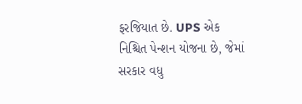ફરજિયાત છે. UPS એક નિશ્ચિત પેન્શન યોજના છે, જેમાં સરકાર વધુ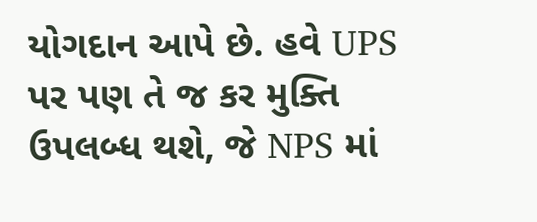યોગદાન આપે છે. હવે UPS પર પણ તે જ કર મુક્તિ ઉપલબ્ધ થશે, જે NPS માં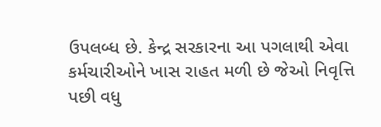ઉપલબ્ધ છે. કેન્દ્ર સરકારના આ પગલાથી એવા કર્મચારીઓને ખાસ રાહત મળી છે જેઓ નિવૃત્તિ પછી વધુ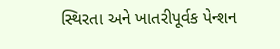સ્થિરતા અને ખાતરીપૂર્વક પેન્શન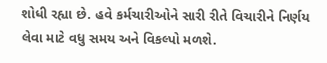શોધી રહ્યા છે. હવે કર્મચારીઓને સારી રીતે વિચારીને નિર્ણય લેવા માટે વધુ સમય અને વિકલ્પો મળશે.